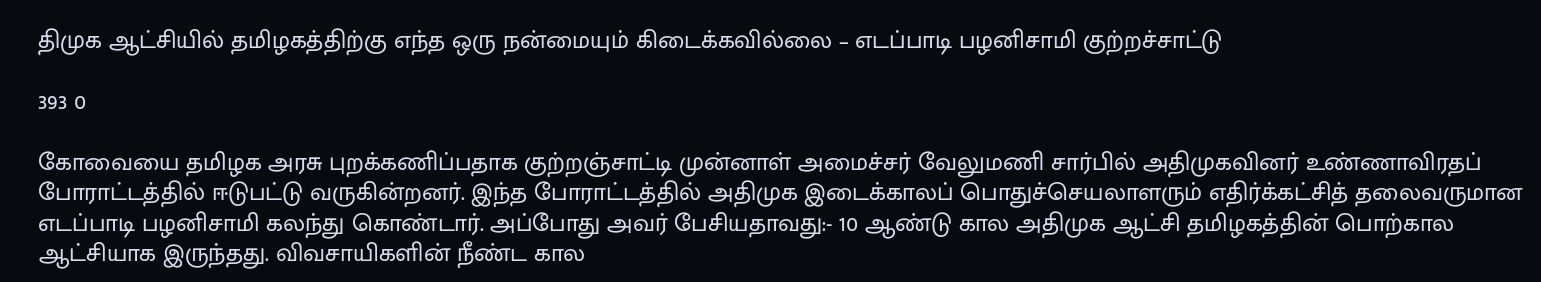திமுக ஆட்சியில் தமிழகத்திற்கு எந்த ஒரு நன்மையும் கிடைக்கவில்லை – எடப்பாடி பழனிசாமி குற்றச்சாட்டு

393 0

கோவையை தமிழக அரசு புறக்கணிப்பதாக குற்றஞ்சாட்டி முன்னாள் அமைச்சர் வேலுமணி சார்பில் அதிமுகவினர் உண்ணாவிரதப் போராட்டத்தில் ஈடுபட்டு வருகின்றனர். இந்த போராட்டத்தில் அதிமுக இடைக்காலப் பொதுச்செயலாளரும் எதிர்க்கட்சித் தலைவருமான எடப்பாடி பழனிசாமி கலந்து கொண்டார். அப்போது அவர் பேசியதாவது:- 10 ஆண்டு கால அதிமுக ஆட்சி தமிழகத்தின் பொற்கால ஆட்சியாக இருந்தது. விவசாயிகளின் நீண்ட கால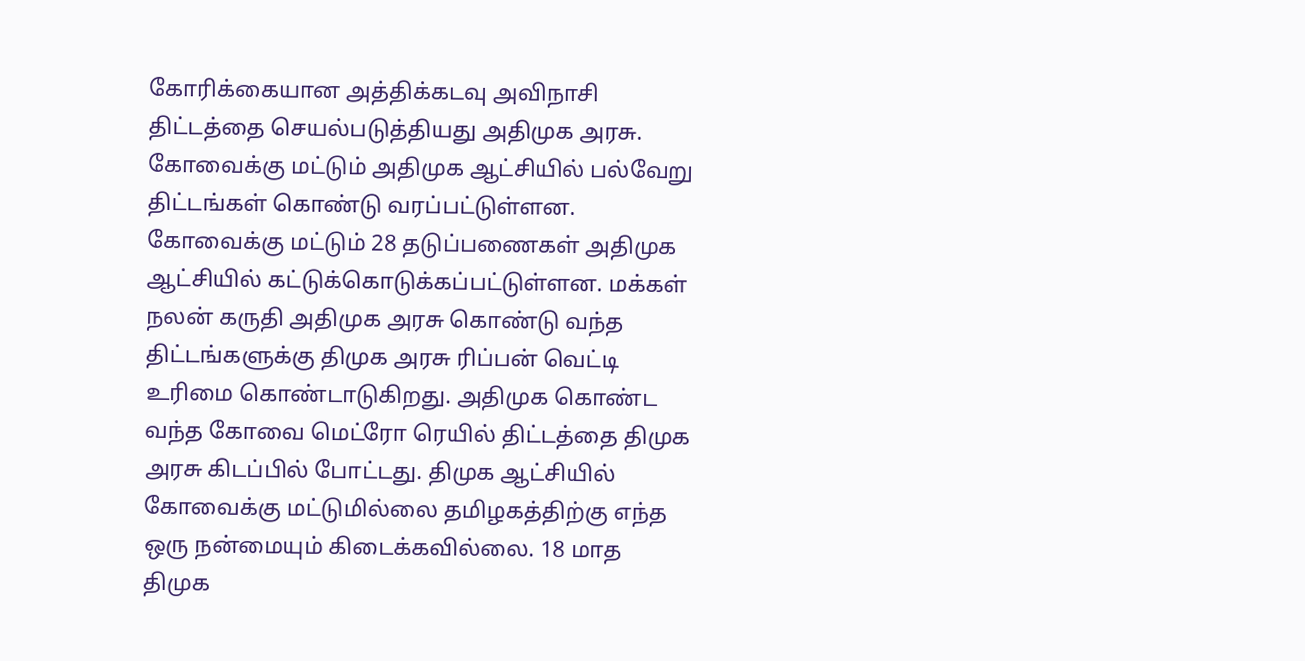கோரிக்கையான அத்திக்கடவு அவிநாசி திட்டத்தை செயல்படுத்தியது அதிமுக அரசு. கோவைக்கு மட்டும் அதிமுக ஆட்சியில் பல்வேறு திட்டங்கள் கொண்டு வரப்பட்டுள்ளன. கோவைக்கு மட்டும் 28 தடுப்பணைகள் அதிமுக ஆட்சியில் கட்டுக்கொடுக்கப்பட்டுள்ளன. மக்கள் நலன் கருதி அதிமுக அரசு கொண்டு வந்த திட்டங்களுக்கு திமுக அரசு ரிப்பன் வெட்டி உரிமை கொண்டாடுகிறது. அதிமுக கொண்ட வந்த கோவை மெட்ரோ ரெயில் திட்டத்தை திமுக அரசு கிடப்பில் போட்டது. திமுக ஆட்சியில் கோவைக்கு மட்டுமில்லை தமிழகத்திற்கு எந்த ஒரு நன்மையும் கிடைக்கவில்லை. 18 மாத திமுக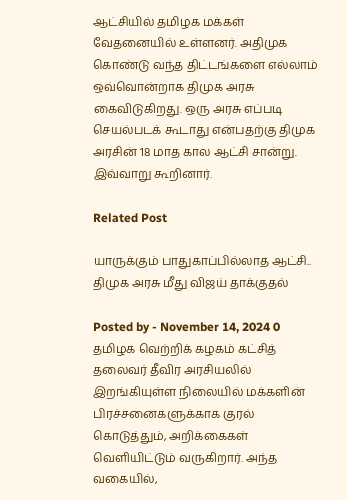ஆட்சியில் தமிழக மக்கள் வேதனையில் உள்ளனர். அதிமுக கொண்டு வந்த திட்டங்களை எல்லாம் ஒவ்வொன்றாக திமுக அரசு கைவிடுகிறது. ஒரு அரசு எப்படி செயல்படக் கூடாது என்பதற்கு திமுக அரசின் 18 மாத கால ஆட்சி சான்று. இவ்வாறு கூறினார்.

Related Post

யாருக்கும் பாதுகாப்பில்லாத ஆட்சி.. திமுக அரசு மீது விஜய் தாக்குதல்

Posted by - November 14, 2024 0
தமிழக வெற்றிக் கழகம் கட்சித் தலைவர் தீவிர அரசியலில் இறங்கியுள்ள நிலையில் மக்களின் பிரச்சனைகளுக்காக குரல் கொடுத்தும், அறிக்கைகள் வெளியிட்டும் வருகிறார். அந்த வகையில்,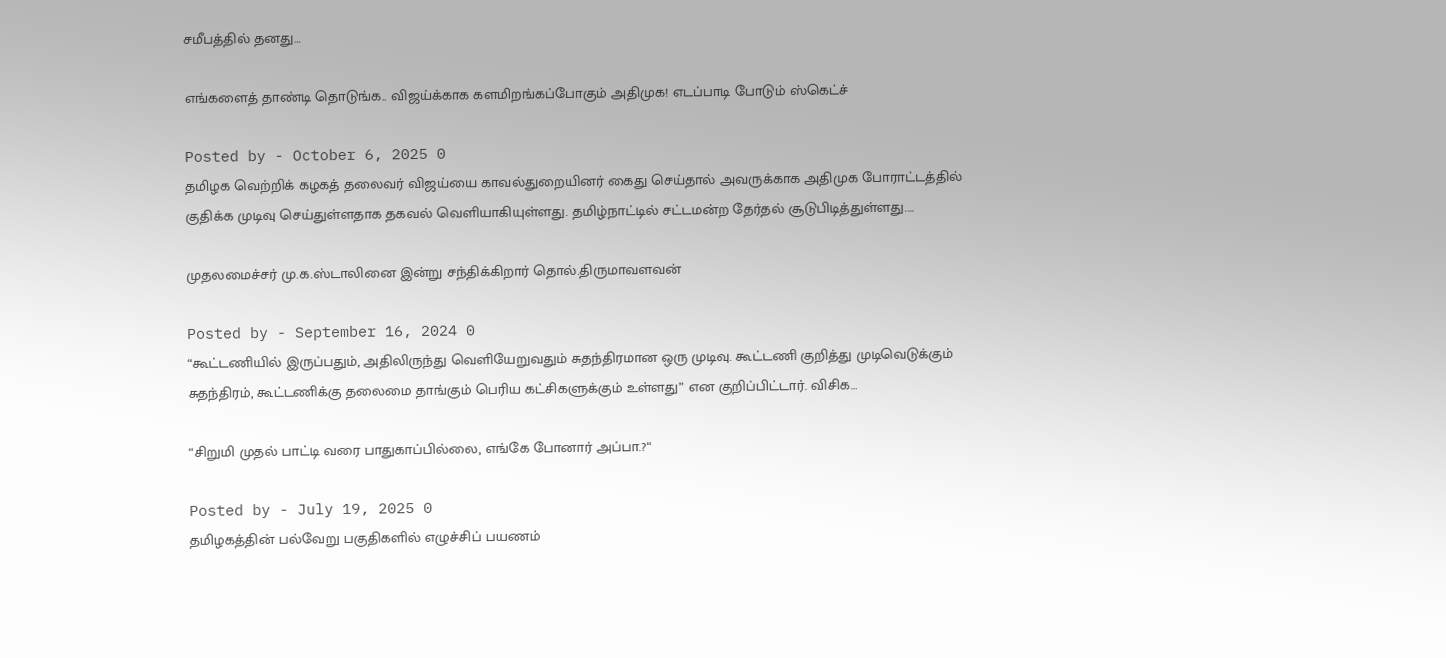சமீபத்தில் தனது…

எங்களைத் தாண்டி தொடுங்க.. விஜய்க்காக களமிறங்கப்போகும் அதிமுக! எடப்பாடி போடும் ஸ்கெட்ச்

Posted by - October 6, 2025 0
தமிழக வெற்றிக் கழகத் தலைவர் விஜய்யை காவல்துறையினர் கைது செய்தால் அவருக்காக அதிமுக போராட்டத்தில் குதிக்க முடிவு செய்துள்ளதாக தகவல் வெளியாகியுள்ளது. தமிழ்நாட்டில் சட்டமன்ற தேர்தல் சூடுபிடித்துள்ளது.…

முதலமைச்சர் மு.க.ஸ்டாலினை இன்று சந்திக்கிறார் தொல்.திருமாவளவன்

Posted by - September 16, 2024 0
“கூட்டணியில் இருப்பதும், அதிலிருந்து வெளியேறுவதும் சுதந்திரமான ஒரு முடிவு. கூட்டணி குறித்து முடிவெடுக்கும் சுதந்திரம், கூட்டணிக்கு தலைமை தாங்கும் பெரிய கட்சிகளுக்கும் உள்ளது” என குறிப்பிட்டார். விசிக…

“சிறுமி முதல் பாட்டி வரை பாதுகாப்பில்லை, எங்கே போனார் அப்பா.?“

Posted by - July 19, 2025 0
தமிழகத்தின் பல்வேறு பகுதிகளில் எழுச்சிப் பயணம்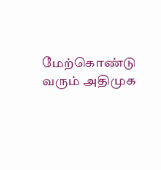மேற்கொண்டு வரும் அதிமுக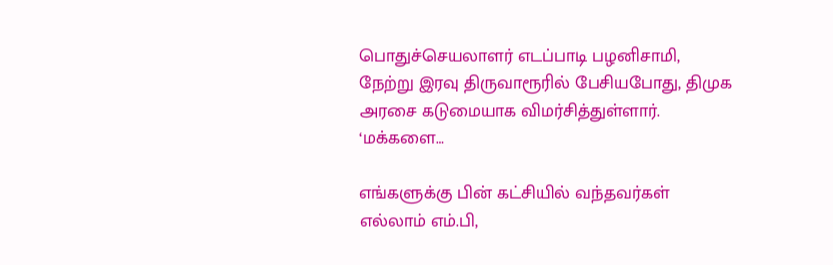பொதுச்செயலாளர் எடப்பாடி பழனிசாமி, நேற்று இரவு திருவாரூரில் பேசியபோது, திமுக அரசை கடுமையாக விமர்சித்துள்ளார். ‘மக்களை…

எங்களுக்கு பின் கட்சியில் வந்தவர்கள் எல்லாம் எம்.பி,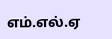எம்.எல்.ஏ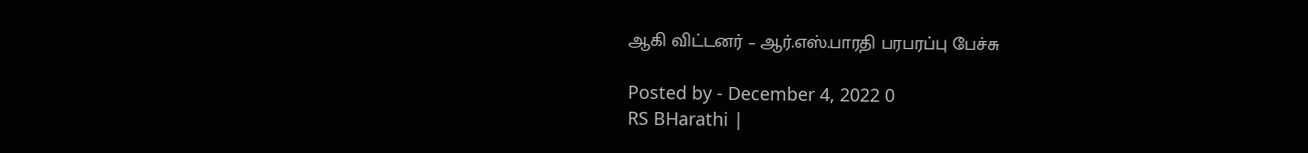ஆகி விட்டனர் – ஆர்.எஸ்.பாரதி பரபரப்பு பேச்சு

Posted by - December 4, 2022 0
RS BHarathi |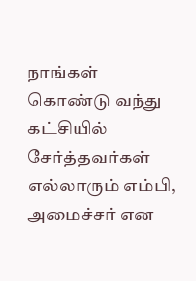நாங்கள் கொண்டு வந்து கட்சியில் சேர்த்தவர்கள் எல்லாரும் எம்பி, அமைச்சர் என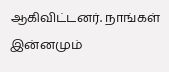ஆகிவிட்டனர். நாங்கள் இன்னமும்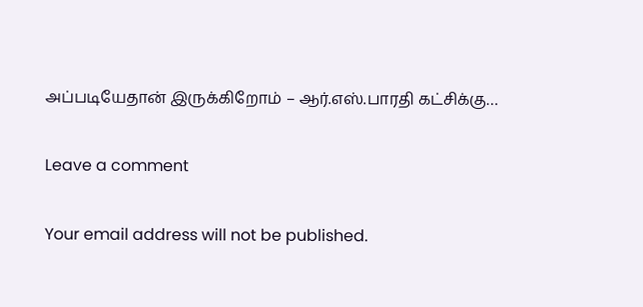அப்படியேதான் இருக்கிறோம் – ஆர்.எஸ்.பாரதி கட்சிக்கு…

Leave a comment

Your email address will not be published.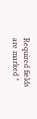Required fields are marked *